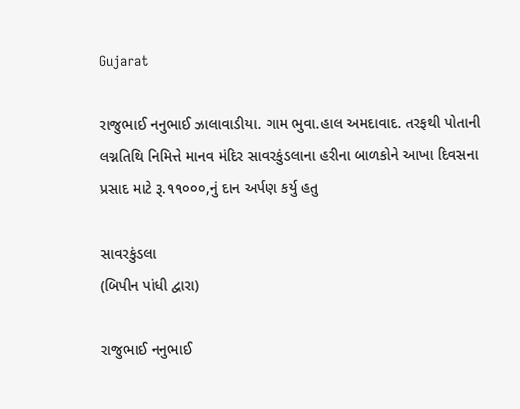Gujarat

રાજુભાઈ નનુભાઈ ઝાલાવાડીયા. ગામ ભુવા.હાલ અમદાવાદ. તરફથી પોતાની લગ્નતિથિ નિમિત્તે માનવ મંદિર સાવરકુંડલાના હરીના બાળકોને આખા દિવસના પ્રસાદ માટે રૂ.૧૧૦૦૦,નું દાન અર્પણ કર્યુ હતુ

સાવરકુંડલા
(બિપીન પાંધી દ્વારા)

રાજુભાઈ નનુભાઈ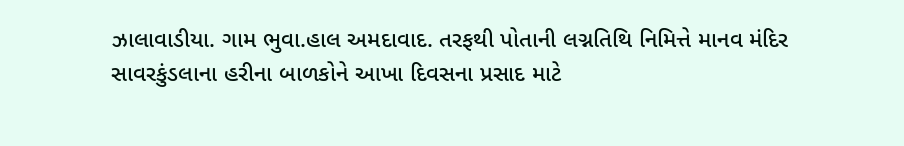ઝાલાવાડીયા. ગામ ભુવા.હાલ અમદાવાદ. તરફથી પોતાની લગ્નતિથિ નિમિત્તે માનવ મંદિર સાવરકુંડલાના હરીના બાળકોને આખા દિવસના પ્રસાદ માટે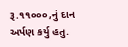રૂ.૧૧૦૦૦,નું દાન અર્પણ કર્યુ હતુ.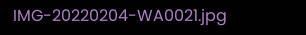IMG-20220204-WA0021.jpg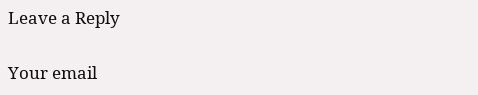Leave a Reply

Your email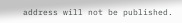address will not be published.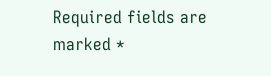Required fields are marked *